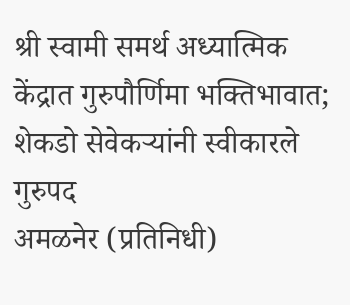श्री स्वामी समर्थ अध्यात्मिक केंद्रात गुरुपौर्णिमा भक्तिभावात; शेकडो सेवेकऱ्यांनी स्वीकारले गुरुपद
अमळनेर (प्रतिनिधी)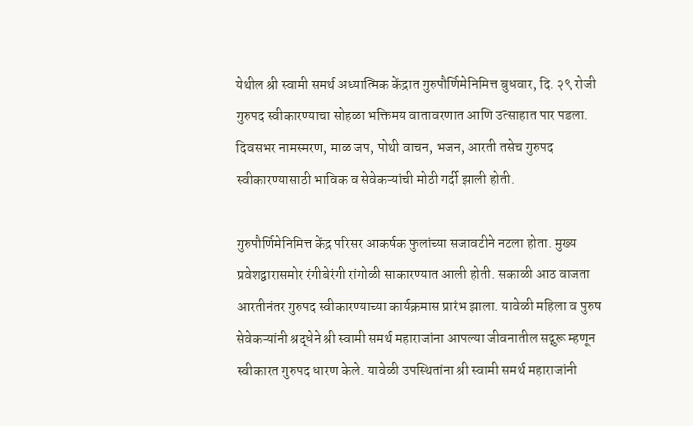येथील श्री स्वामी समर्थ अध्यात्मिक केंद्रात गुरुपौर्णिमेनिमित्त बुधवार, दि. २९ रोजी गुरुपद स्वीकारण्याचा सोहळा भक्तिमय वातावरणात आणि उत्साहात पार पडला. दिवसभर नामस्मरण, माळ जप, पोथी वाचन, भजन, आरती तसेच गुरुपद स्वीकारण्यासाठी भाविक व सेवेकऱ्यांची मोठी गर्दी झाली होती.

गुरुपौर्णिमेनिमित्त केंद्र परिसर आकर्षक फुलांच्या सजावटीने नटला होता. मुख्य प्रवेशद्वारासमोर रंगीबेरंगी रांगोळी साकारण्यात आली होती. सकाळी आठ वाजता आरतीनंतर गुरुपद स्वीकारण्याच्या कार्यक्रमास प्रारंभ झाला. यावेळी महिला व पुरुष सेवेकऱ्यांनी श्रद्धेने श्री स्वामी समर्थ महाराजांना आपल्या जीवनातील सद्गुरू म्हणून स्वीकारत गुरुपद धारण केले. यावेळी उपस्थितांना श्री स्वामी समर्थ महाराजांनी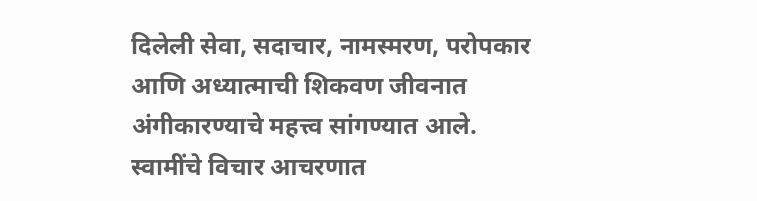दिलेली सेवा, सदाचार, नामस्मरण, परोपकार आणि अध्यात्माची शिकवण जीवनात अंगीकारण्याचे महत्त्व सांगण्यात आले. स्वामींचे विचार आचरणात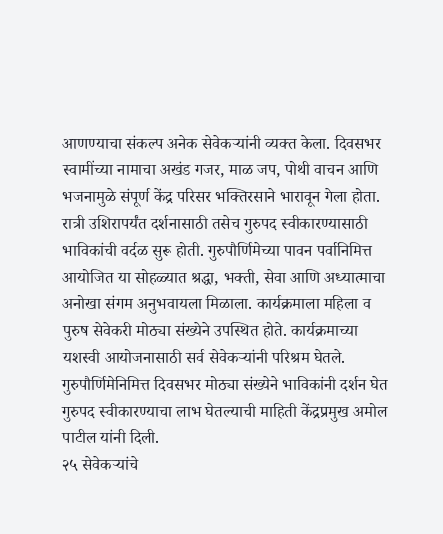आणण्याचा संकल्प अनेक सेवेकऱ्यांनी व्यक्त केला. दिवसभर स्वामींच्या नामाचा अखंड गजर, माळ जप, पोथी वाचन आणि भजनामुळे संपूर्ण केंद्र परिसर भक्तिरसाने भारावून गेला होता. रात्री उशिरापर्यंत दर्शनासाठी तसेच गुरुपद स्वीकारण्यासाठी भाविकांची वर्दळ सुरू होती. गुरुपौर्णिमेच्या पावन पर्वानिमित्त आयोजित या सोहळ्यात श्रद्धा, भक्ती, सेवा आणि अध्यात्माचा अनोखा संगम अनुभवायला मिळाला. कार्यक्रमाला महिला व पुरुष सेवेकरी मोठ्या संख्येने उपस्थित होते. कार्यक्रमाच्या यशस्वी आयोजनासाठी सर्व सेवेकऱ्यांनी परिश्रम घेतले. गुरुपौर्णिमेनिमित्त दिवसभर मोठ्या संख्येने भाविकांनी दर्शन घेत गुरुपद स्वीकारण्याचा लाभ घेतल्याची माहिती केंद्रप्रमुख अमोल पाटील यांनी दिली.
२५ सेवेकऱ्यांचे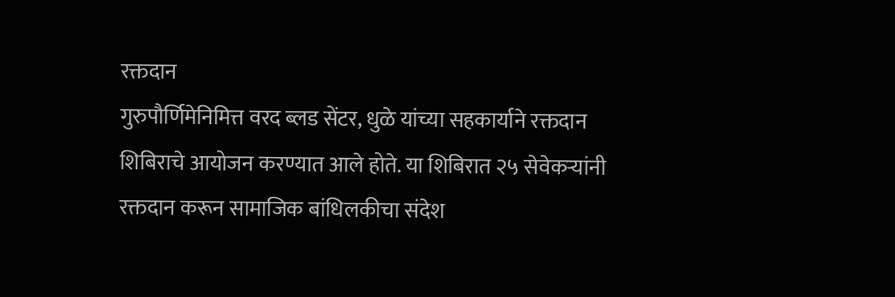रक्तदान
गुरुपौर्णिमेनिमित्त वरद ब्लड सेंटर, धुळे यांच्या सहकार्याने रक्तदान शिबिराचे आयोजन करण्यात आले होते. या शिबिरात २५ सेवेकऱ्यांनी रक्तदान करून सामाजिक बांधिलकीचा संदेश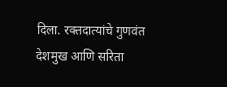दिला. रक्तदात्यांचे गुणवंत देशमुख आणि सरिता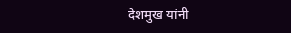देशमुख यांनी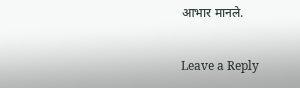आभार मानले.

Leave a Reply